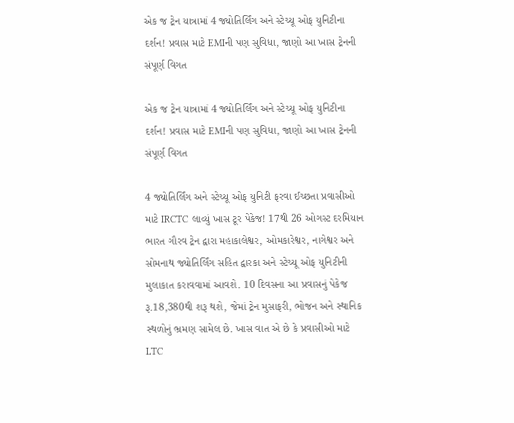એક જ ટ્રેન યાત્રામાં 4 જ્યોતિર્લિંગ અને સ્ટેચ્યૂ ઓફ યુનિટીના દર્શન! પ્રવાસ માટે EMIની પણ સુવિધા, જાણો આ ખાસ ટ્રેનની સંપૂર્ણ વિગત

એક જ ટ્રેન યાત્રામાં 4 જ્યોતિર્લિંગ અને સ્ટેચ્યૂ ઓફ યુનિટીના દર્શન! પ્રવાસ માટે EMIની પણ સુવિધા, જાણો આ ખાસ ટ્રેનની સંપૂર્ણ વિગત

4 જ્યોતિર્લિંગ અને સ્ટેચ્યૂ ઓફ યુનિટી ફરવા ઈચ્છતા પ્રવાસીઓ માટે IRCTC લાવ્યું ખાસ ટૂર પેકેજ! 17થી 26 ઓગસ્ટ દરમિયાન ભારત ગૌરવ ટ્રેન દ્વારા મહાકાલેશ્વર, ઓમકારેશ્વર, નાગેશ્વર અને સોમનાથ જ્યોતિર્લિંગ સહિત દ્વારકા અને સ્ટેચ્યૂ ઓફ યુનિટીની મુલાકાત કરાવવામાં આવશે. 10 દિવસના આ પ્રવાસનું પેકેજ રૂ.18,380થી શરૂ થશે, જેમાં ટ્રેન મુસાફરી, ભોજન અને સ્થાનિક સ્થળોનું ભ્રમણ સામેલ છે. ખાસ વાત એ છે કે પ્રવાસીઓ માટે LTC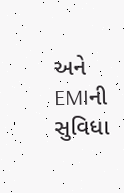અને EMIની સુવિધા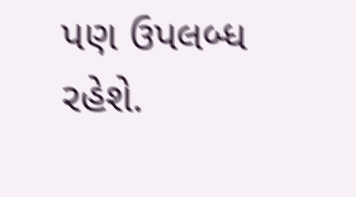પણ ઉપલબ્ધ રહેશે.